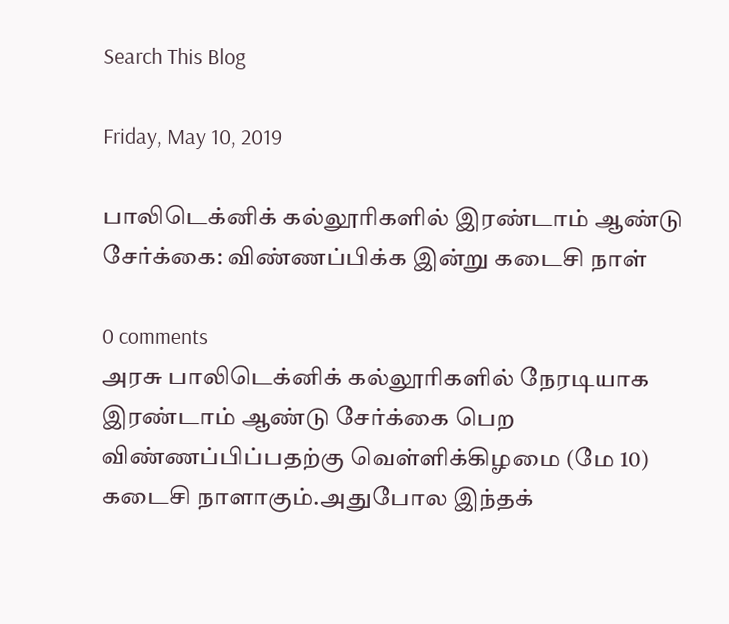Search This Blog

Friday, May 10, 2019

பாலிடெக்னிக் கல்லூரிகளில் இரண்டாம் ஆண்டு சேர்க்கை: விண்ணப்பிக்க இன்று கடைசி நாள்

0 comments
அரசு பாலிடெக்னிக் கல்லூரிகளில் நேரடியாக இரண்டாம் ஆண்டு சேர்க்கை பெற விண்ணப்பிப்பதற்கு வெள்ளிக்கிழமை (மே 10) கடைசி நாளாகும்.அதுபோல இந்தக்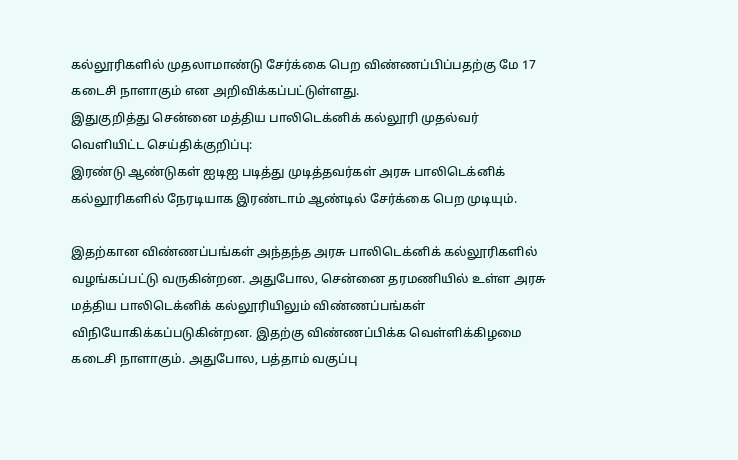கல்லூரிகளில் முதலாமாண்டு சேர்க்கை பெற விண்ணப்பிப்பதற்கு மே 17 கடைசி நாளாகும் என அறிவிக்கப்பட்டுள்ளது.
இதுகுறித்து சென்னை மத்திய பாலிடெக்னிக் கல்லூரி முதல்வர் வெளியிட்ட செய்திக்குறிப்பு:
இரண்டு ஆண்டுகள் ஐடிஐ படித்து முடித்தவர்கள் அரசு பாலிடெக்னிக் கல்லூரிகளில் நேரடியாக இரண்டாம் ஆண்டில் சேர்க்கை பெற முடியும்.

இதற்கான விண்ணப்பங்கள் அந்தந்த அரசு பாலிடெக்னிக் கல்லூரிகளில் வழங்கப்பட்டு வருகின்றன. அதுபோல, சென்னை தரமணியில் உள்ள அரசு மத்திய பாலிடெக்னிக் கல்லூரியிலும் விண்ணப்பங்கள் விநியோகிக்கப்படுகின்றன. இதற்கு விண்ணப்பிக்க வெள்ளிக்கிழமை கடைசி நாளாகும். அதுபோல, பத்தாம் வகுப்பு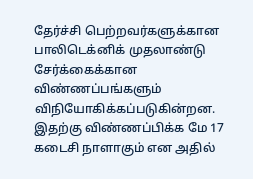தேர்ச்சி பெற்றவர்களுக்கான பாலிடெக்னிக் முதலாண்டு சேர்க்கைக்கான விண்ணப்பங்களும் விநியோகிக்கப்படுகின்றன. இதற்கு விண்ணப்பிக்க மே 17 கடைசி நாளாகும் என அதில்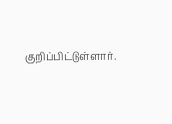குறிப்பிட்டுள்ளார்.